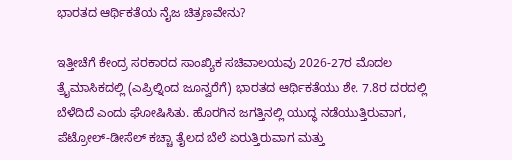ಭಾರತದ ಆರ್ಥಿಕತೆಯ ನೈಜ ಚಿತ್ರಣವೇನು?

ಇತ್ತೀಚೆಗೆ ಕೇಂದ್ರ ಸರಕಾರದ ಸಾಂಖ್ಯಿಕ ಸಚಿವಾಲಯವು 2026-27ರ ಮೊದಲ ತ್ರೈಮಾಸಿಕದಲ್ಲಿ (ಎಪ್ರಿಲ್ನಿಂದ ಜೂನ್ವರೆಗೆ) ಭಾರತದ ಆರ್ಥಿಕತೆಯು ಶೇ. 7.8ರ ದರದಲ್ಲಿ ಬೆಳೆದಿದೆ ಎಂದು ಘೋಷಿಸಿತು. ಹೊರಗಿನ ಜಗತ್ತಿನಲ್ಲಿ ಯುದ್ಧ ನಡೆಯುತ್ತಿರುವಾಗ, ಪೆಟ್ರೋಲ್-ಡೀಸೆಲ್ ಕಚ್ಚಾ ತೈಲದ ಬೆಲೆ ಏರುತ್ತಿರುವಾಗ ಮತ್ತು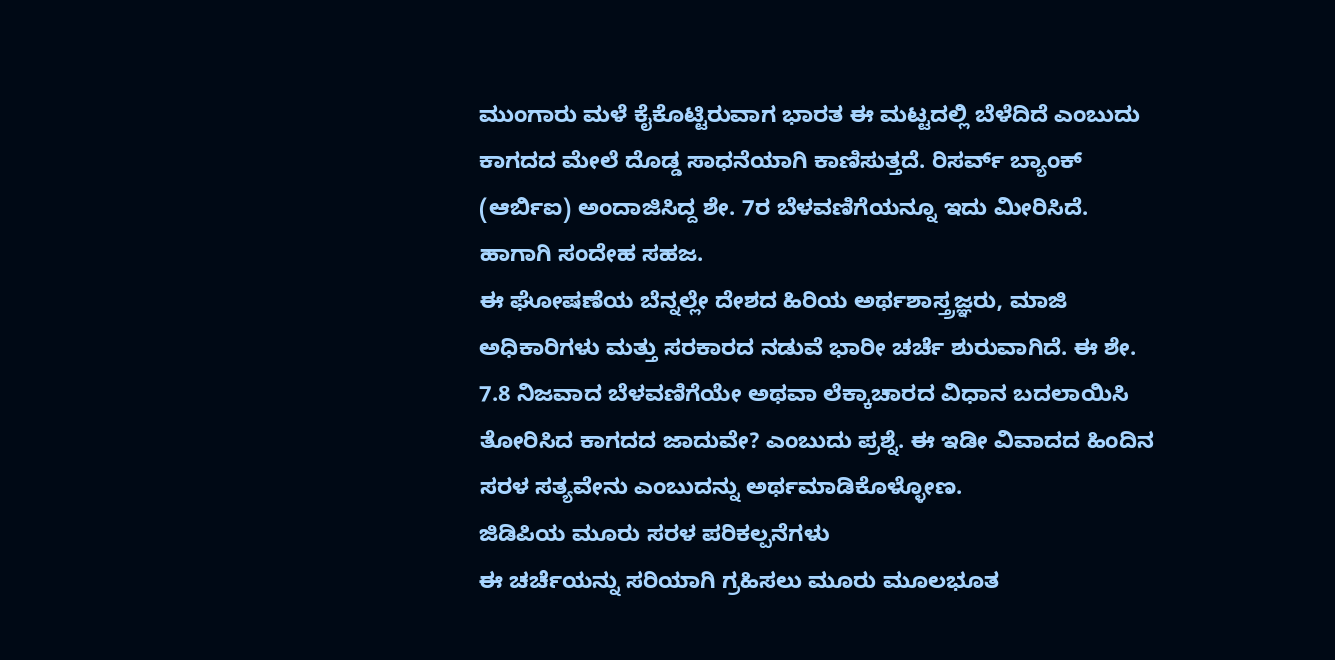ಮುಂಗಾರು ಮಳೆ ಕೈಕೊಟ್ಟಿರುವಾಗ ಭಾರತ ಈ ಮಟ್ಟದಲ್ಲಿ ಬೆಳೆದಿದೆ ಎಂಬುದು ಕಾಗದದ ಮೇಲೆ ದೊಡ್ಡ ಸಾಧನೆಯಾಗಿ ಕಾಣಿಸುತ್ತದೆ. ರಿಸರ್ವ್ ಬ್ಯಾಂಕ್ (ಆರ್ಬಿಐ) ಅಂದಾಜಿಸಿದ್ದ ಶೇ. 7ರ ಬೆಳವಣಿಗೆಯನ್ನೂ ಇದು ಮೀರಿಸಿದೆ. ಹಾಗಾಗಿ ಸಂದೇಹ ಸಹಜ.
ಈ ಘೋಷಣೆಯ ಬೆನ್ನಲ್ಲೇ ದೇಶದ ಹಿರಿಯ ಅರ್ಥಶಾಸ್ತ್ರಜ್ಞರು, ಮಾಜಿ ಅಧಿಕಾರಿಗಳು ಮತ್ತು ಸರಕಾರದ ನಡುವೆ ಭಾರೀ ಚರ್ಚೆ ಶುರುವಾಗಿದೆ. ಈ ಶೇ. 7.8 ನಿಜವಾದ ಬೆಳವಣಿಗೆಯೇ ಅಥವಾ ಲೆಕ್ಕಾಚಾರದ ವಿಧಾನ ಬದಲಾಯಿಸಿ ತೋರಿಸಿದ ಕಾಗದದ ಜಾದುವೇ? ಎಂಬುದು ಪ್ರಶ್ನೆ. ಈ ಇಡೀ ವಿವಾದದ ಹಿಂದಿನ ಸರಳ ಸತ್ಯವೇನು ಎಂಬುದನ್ನು ಅರ್ಥಮಾಡಿಕೊಳ್ಳೋಣ.
ಜಿಡಿಪಿಯ ಮೂರು ಸರಳ ಪರಿಕಲ್ಪನೆಗಳು
ಈ ಚರ್ಚೆಯನ್ನು ಸರಿಯಾಗಿ ಗ್ರಹಿಸಲು ಮೂರು ಮೂಲಭೂತ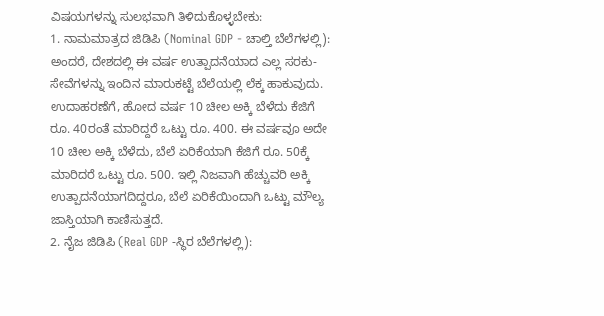ವಿಷಯಗಳನ್ನು ಸುಲಭವಾಗಿ ತಿಳಿದುಕೊಳ್ಳಬೇಕು:
1. ನಾಮಮಾತ್ರದ ಜಿಡಿಪಿ (Nominal GDP - ಚಾಲ್ತಿ ಬೆಲೆಗಳಲ್ಲಿ):
ಅಂದರೆ, ದೇಶದಲ್ಲಿ ಈ ವರ್ಷ ಉತ್ಪಾದನೆಯಾದ ಎಲ್ಲ ಸರಕು-ಸೇವೆಗಳನ್ನು ಇಂದಿನ ಮಾರುಕಟ್ಟೆ ಬೆಲೆಯಲ್ಲಿ ಲೆಕ್ಕ ಹಾಕುವುದು. ಉದಾಹರಣೆಗೆ, ಹೋದ ವರ್ಷ 10 ಚೀಲ ಅಕ್ಕಿ ಬೆಳೆದು ಕೆಜಿಗೆ ರೂ. 40ರಂತೆ ಮಾರಿದ್ದರೆ ಒಟ್ಟು ರೂ. 400. ಈ ವರ್ಷವೂ ಅದೇ 10 ಚೀಲ ಅಕ್ಕಿ ಬೆಳೆದು, ಬೆಲೆ ಏರಿಕೆಯಾಗಿ ಕೆಜಿಗೆ ರೂ. 50ಕ್ಕೆ ಮಾರಿದರೆ ಒಟ್ಟು ರೂ. 500. ಇಲ್ಲಿ ನಿಜವಾಗಿ ಹೆಚ್ಚುವರಿ ಅಕ್ಕಿ ಉತ್ಪಾದನೆಯಾಗದಿದ್ದರೂ, ಬೆಲೆ ಏರಿಕೆಯಿಂದಾಗಿ ಒಟ್ಟು ಮೌಲ್ಯ ಜಾಸ್ತಿಯಾಗಿ ಕಾಣಿಸುತ್ತದೆ.
2. ನೈಜ ಜಿಡಿಪಿ (Real GDP -ಸ್ಥಿರ ಬೆಲೆಗಳಲ್ಲಿ):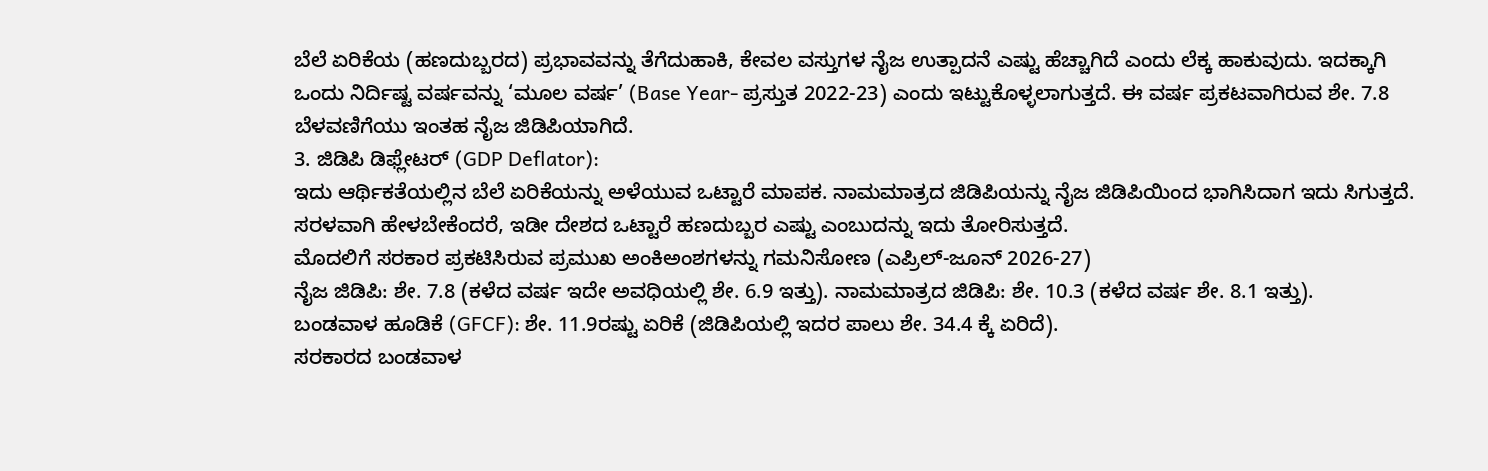ಬೆಲೆ ಏರಿಕೆಯ (ಹಣದುಬ್ಬರದ) ಪ್ರಭಾವವನ್ನು ತೆಗೆದುಹಾಕಿ, ಕೇವಲ ವಸ್ತುಗಳ ನೈಜ ಉತ್ಪಾದನೆ ಎಷ್ಟು ಹೆಚ್ಚಾಗಿದೆ ಎಂದು ಲೆಕ್ಕ ಹಾಕುವುದು. ಇದಕ್ಕಾಗಿ ಒಂದು ನಿರ್ದಿಷ್ಟ ವರ್ಷವನ್ನು ‘ಮೂಲ ವರ್ಷ’ (Base Year- ಪ್ರಸ್ತುತ 2022-23) ಎಂದು ಇಟ್ಟುಕೊಳ್ಳಲಾಗುತ್ತದೆ. ಈ ವರ್ಷ ಪ್ರಕಟವಾಗಿರುವ ಶೇ. 7.8 ಬೆಳವಣಿಗೆಯು ಇಂತಹ ನೈಜ ಜಿಡಿಪಿಯಾಗಿದೆ.
3. ಜಿಡಿಪಿ ಡಿಫ್ಲೇಟರ್ (GDP Deflator):
ಇದು ಆರ್ಥಿಕತೆಯಲ್ಲಿನ ಬೆಲೆ ಏರಿಕೆಯನ್ನು ಅಳೆಯುವ ಒಟ್ಟಾರೆ ಮಾಪಕ. ನಾಮಮಾತ್ರದ ಜಿಡಿಪಿಯನ್ನು ನೈಜ ಜಿಡಿಪಿಯಿಂದ ಭಾಗಿಸಿದಾಗ ಇದು ಸಿಗುತ್ತದೆ. ಸರಳವಾಗಿ ಹೇಳಬೇಕೆಂದರೆ, ಇಡೀ ದೇಶದ ಒಟ್ಟಾರೆ ಹಣದುಬ್ಬರ ಎಷ್ಟು ಎಂಬುದನ್ನು ಇದು ತೋರಿಸುತ್ತದೆ.
ಮೊದಲಿಗೆ ಸರಕಾರ ಪ್ರಕಟಿಸಿರುವ ಪ್ರಮುಖ ಅಂಕಿಅಂಶಗಳನ್ನು ಗಮನಿಸೋಣ (ಎಪ್ರಿಲ್-ಜೂನ್ 2026-27)
ನೈಜ ಜಿಡಿಪಿ: ಶೇ. 7.8 (ಕಳೆದ ವರ್ಷ ಇದೇ ಅವಧಿಯಲ್ಲಿ ಶೇ. 6.9 ಇತ್ತು). ನಾಮಮಾತ್ರದ ಜಿಡಿಪಿ: ಶೇ. 10.3 (ಕಳೆದ ವರ್ಷ ಶೇ. 8.1 ಇತ್ತು).
ಬಂಡವಾಳ ಹೂಡಿಕೆ (GFCF): ಶೇ. 11.9ರಷ್ಟು ಏರಿಕೆ (ಜಿಡಿಪಿಯಲ್ಲಿ ಇದರ ಪಾಲು ಶೇ. 34.4 ಕ್ಕೆ ಏರಿದೆ).
ಸರಕಾರದ ಬಂಡವಾಳ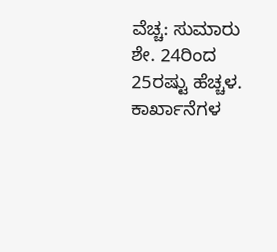ವೆಚ್ಚ: ಸುಮಾರು ಶೇ. 24ರಿಂದ 25ರಷ್ಟು ಹೆಚ್ಚಳ.
ಕಾರ್ಖಾನೆಗಳ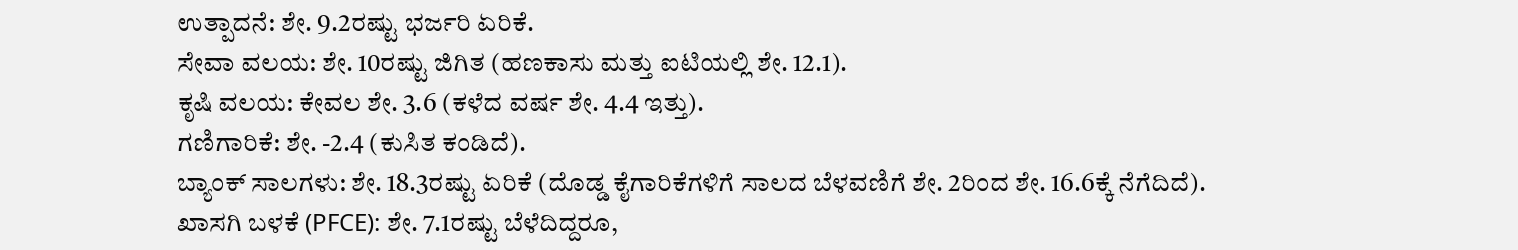ಉತ್ಪಾದನೆ: ಶೇ. 9.2ರಷ್ಟು ಭರ್ಜರಿ ಏರಿಕೆ.
ಸೇವಾ ವಲಯ: ಶೇ. 10ರಷ್ಟು ಜಿಗಿತ (ಹಣಕಾಸು ಮತ್ತು ಐಟಿಯಲ್ಲಿ ಶೇ. 12.1).
ಕೃಷಿ ವಲಯ: ಕೇವಲ ಶೇ. 3.6 (ಕಳೆದ ವರ್ಷ ಶೇ. 4.4 ಇತ್ತು).
ಗಣಿಗಾರಿಕೆ: ಶೇ. -2.4 (ಕುಸಿತ ಕಂಡಿದೆ).
ಬ್ಯಾಂಕ್ ಸಾಲಗಳು: ಶೇ. 18.3ರಷ್ಟು ಏರಿಕೆ (ದೊಡ್ಡ ಕೈಗಾರಿಕೆಗಳಿಗೆ ಸಾಲದ ಬೆಳವಣಿಗೆ ಶೇ. 2ರಿಂದ ಶೇ. 16.6ಕ್ಕೆ ನೆಗೆದಿದೆ).
ಖಾಸಗಿ ಬಳಕೆ (PFCE): ಶೇ. 7.1ರಷ್ಟು ಬೆಳೆದಿದ್ದರೂ,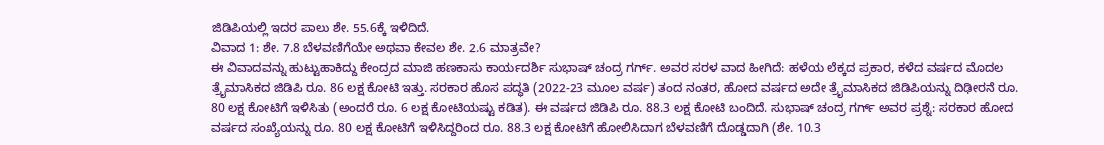ಜಿಡಿಪಿಯಲ್ಲಿ ಇದರ ಪಾಲು ಶೇ. 55.6ಕ್ಕೆ ಇಳಿದಿದೆ.
ವಿವಾದ 1: ಶೇ. 7.8 ಬೆಳವಣಿಗೆಯೇ ಅಥವಾ ಕೇವಲ ಶೇ. 2.6 ಮಾತ್ರವೇ?
ಈ ವಿವಾದವನ್ನು ಹುಟ್ಟುಹಾಕಿದ್ದು ಕೇಂದ್ರದ ಮಾಜಿ ಹಣಕಾಸು ಕಾರ್ಯದರ್ಶಿ ಸುಭಾಷ್ ಚಂದ್ರ ಗರ್ಗ್. ಅವರ ಸರಳ ವಾದ ಹೀಗಿದೆ: ಹಳೆಯ ಲೆಕ್ಕದ ಪ್ರಕಾರ, ಕಳೆದ ವರ್ಷದ ಮೊದಲ ತ್ರೈಮಾಸಿಕದ ಜಿಡಿಪಿ ರೂ. 86 ಲಕ್ಷ ಕೋಟಿ ಇತ್ತು. ಸರಕಾರ ಹೊಸ ಪದ್ಧತಿ (2022-23 ಮೂಲ ವರ್ಷ) ತಂದ ನಂತರ, ಹೋದ ವರ್ಷದ ಅದೇ ತ್ರೈಮಾಸಿಕದ ಜಿಡಿಪಿಯನ್ನು ದಿಢೀರನೆ ರೂ. 80 ಲಕ್ಷ ಕೋಟಿಗೆ ಇಳಿಸಿತು (ಅಂದರೆ ರೂ. 6 ಲಕ್ಷ ಕೋಟಿಯಷ್ಟು ಕಡಿತ). ಈ ವರ್ಷದ ಜಿಡಿಪಿ ರೂ. 88.3 ಲಕ್ಷ ಕೋಟಿ ಬಂದಿದೆ. ಸುಭಾಷ್ ಚಂದ್ರ ಗರ್ಗ್ ಅವರ ಪ್ರಶ್ನೆ: ಸರಕಾರ ಹೋದ ವರ್ಷದ ಸಂಖ್ಯೆಯನ್ನು ರೂ. 80 ಲಕ್ಷ ಕೋಟಿಗೆ ಇಳಿಸಿದ್ದರಿಂದ ರೂ. 88.3 ಲಕ್ಷ ಕೋಟಿಗೆ ಹೋಲಿಸಿದಾಗ ಬೆಳವಣಿಗೆ ದೊಡ್ಡದಾಗಿ (ಶೇ. 10.3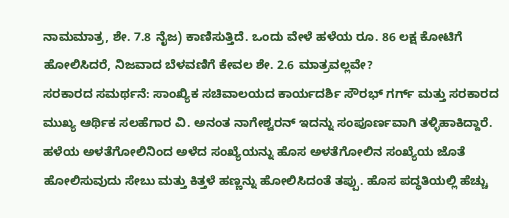ನಾಮಮಾತ್ರ, ಶೇ. 7.8 ನೈಜ) ಕಾಣಿಸುತ್ತಿದೆ. ಒಂದು ವೇಳೆ ಹಳೆಯ ರೂ. 86 ಲಕ್ಷ ಕೋಟಿಗೆ ಹೋಲಿಸಿದರೆ, ನಿಜವಾದ ಬೆಳವಣಿಗೆ ಕೇವಲ ಶೇ. 2.6 ಮಾತ್ರವಲ್ಲವೇ?
ಸರಕಾರದ ಸಮರ್ಥನೆ: ಸಾಂಖ್ಯಿಕ ಸಚಿವಾಲಯದ ಕಾರ್ಯದರ್ಶಿ ಸೌರಭ್ ಗರ್ಗ್ ಮತ್ತು ಸರಕಾರದ ಮುಖ್ಯ ಆರ್ಥಿಕ ಸಲಹೆಗಾರ ವಿ. ಅನಂತ ನಾಗೇಶ್ವರನ್ ಇದನ್ನು ಸಂಪೂರ್ಣವಾಗಿ ತಳ್ಳಿಹಾಕಿದ್ದಾರೆ. ಹಳೆಯ ಅಳತೆಗೋಲಿನಿಂದ ಅಳೆದ ಸಂಖ್ಯೆಯನ್ನು ಹೊಸ ಅಳತೆಗೋಲಿನ ಸಂಖ್ಯೆಯ ಜೊತೆ ಹೋಲಿಸುವುದು ಸೇಬು ಮತ್ತು ಕಿತ್ತಳೆ ಹಣ್ಣನ್ನು ಹೋಲಿಸಿದಂತೆ ತಪ್ಪು. ಹೊಸ ಪದ್ಧತಿಯಲ್ಲಿ ಹೆಚ್ಚು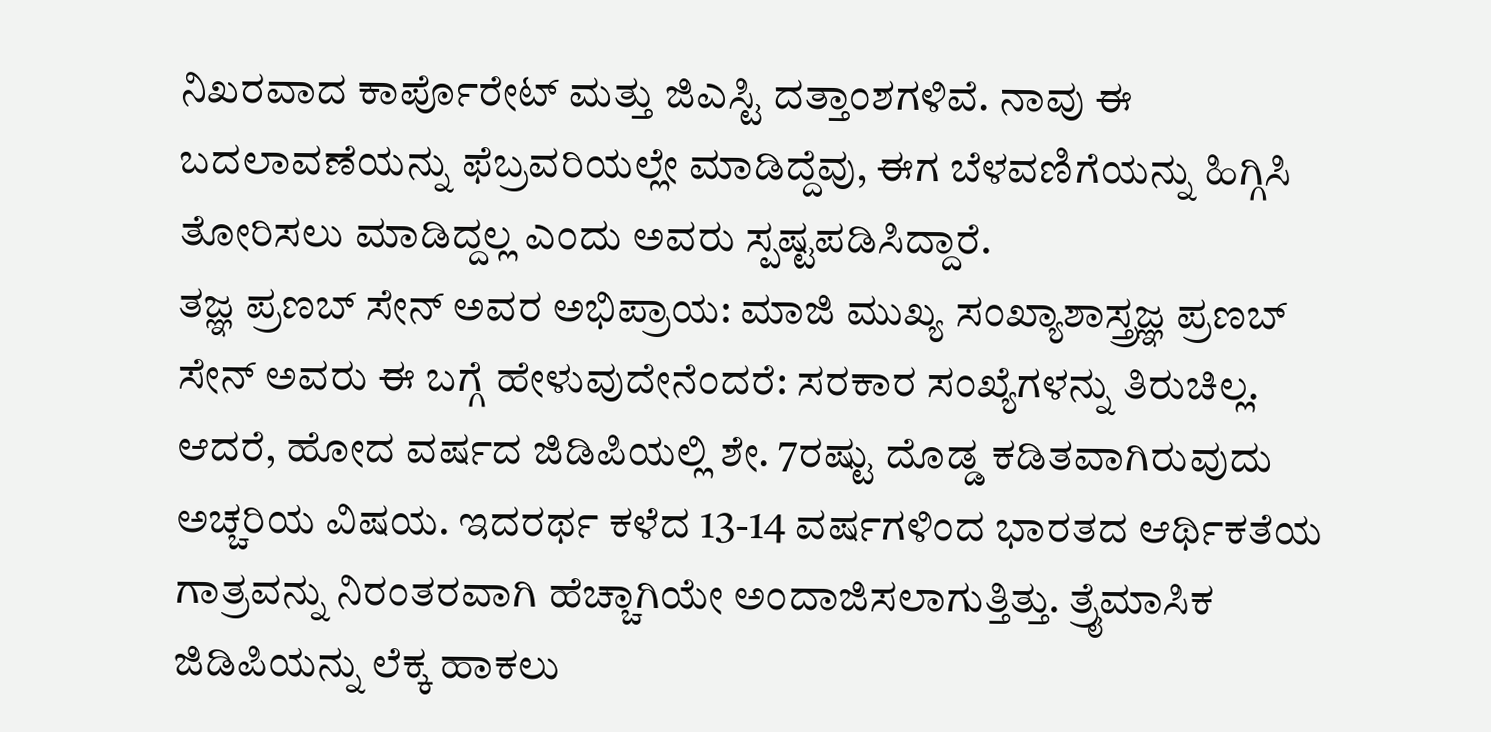ನಿಖರವಾದ ಕಾರ್ಪೊರೇಟ್ ಮತ್ತು ಜಿಎಸ್ಟಿ ದತ್ತಾಂಶಗಳಿವೆ. ನಾವು ಈ ಬದಲಾವಣೆಯನ್ನು ಫೆಬ್ರವರಿಯಲ್ಲೇ ಮಾಡಿದ್ದೆವು, ಈಗ ಬೆಳವಣಿಗೆಯನ್ನು ಹಿಗ್ಗಿಸಿ ತೋರಿಸಲು ಮಾಡಿದ್ದಲ್ಲ ಎಂದು ಅವರು ಸ್ಪಷ್ಟಪಡಿಸಿದ್ದಾರೆ.
ತಜ್ಞ ಪ್ರಣಬ್ ಸೇನ್ ಅವರ ಅಭಿಪ್ರಾಯ: ಮಾಜಿ ಮುಖ್ಯ ಸಂಖ್ಯಾಶಾಸ್ತ್ರಜ್ಞ ಪ್ರಣಬ್ ಸೇನ್ ಅವರು ಈ ಬಗ್ಗೆ ಹೇಳುವುದೇನೆಂದರೆ: ಸರಕಾರ ಸಂಖ್ಯೆಗಳನ್ನು ತಿರುಚಿಲ್ಲ. ಆದರೆ, ಹೋದ ವರ್ಷದ ಜಿಡಿಪಿಯಲ್ಲಿ ಶೇ. 7ರಷ್ಟು ದೊಡ್ಡ ಕಡಿತವಾಗಿರುವುದು ಅಚ್ಚರಿಯ ವಿಷಯ. ಇದರರ್ಥ ಕಳೆದ 13-14 ವರ್ಷಗಳಿಂದ ಭಾರತದ ಆರ್ಥಿಕತೆಯ ಗಾತ್ರವನ್ನು ನಿರಂತರವಾಗಿ ಹೆಚ್ಚಾಗಿಯೇ ಅಂದಾಜಿಸಲಾಗುತ್ತಿತ್ತು. ತ್ರೈಮಾಸಿಕ ಜಿಡಿಪಿಯನ್ನು ಲೆಕ್ಕ ಹಾಕಲು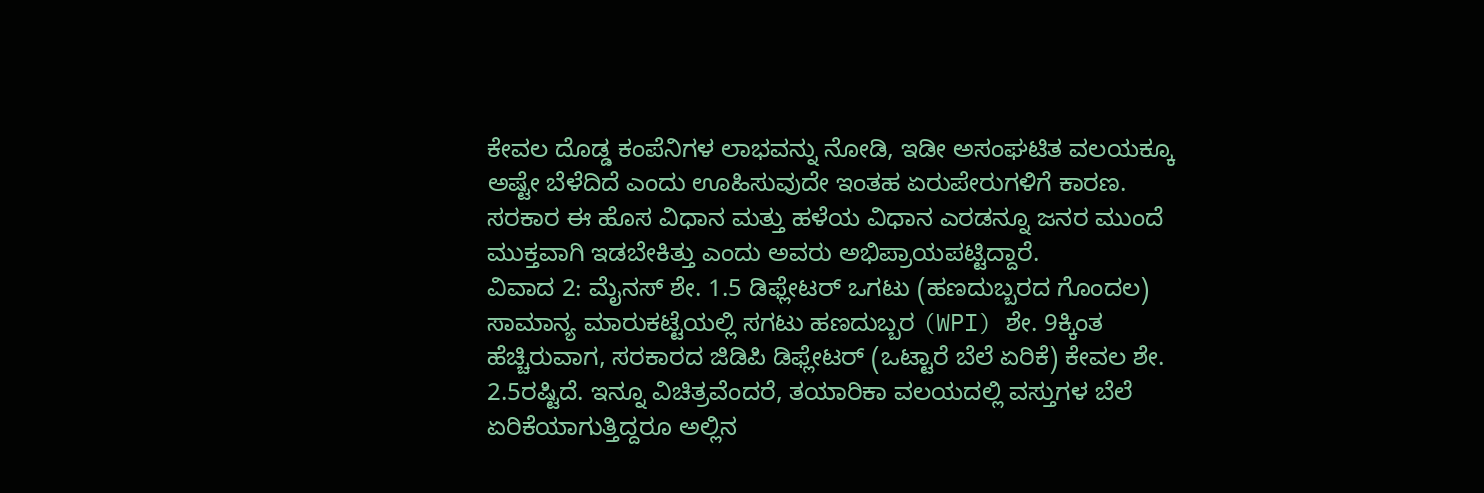ಕೇವಲ ದೊಡ್ಡ ಕಂಪೆನಿಗಳ ಲಾಭವನ್ನು ನೋಡಿ, ಇಡೀ ಅಸಂಘಟಿತ ವಲಯಕ್ಕೂ ಅಷ್ಟೇ ಬೆಳೆದಿದೆ ಎಂದು ಊಹಿಸುವುದೇ ಇಂತಹ ಏರುಪೇರುಗಳಿಗೆ ಕಾರಣ. ಸರಕಾರ ಈ ಹೊಸ ವಿಧಾನ ಮತ್ತು ಹಳೆಯ ವಿಧಾನ ಎರಡನ್ನೂ ಜನರ ಮುಂದೆ ಮುಕ್ತವಾಗಿ ಇಡಬೇಕಿತ್ತು ಎಂದು ಅವರು ಅಭಿಪ್ರಾಯಪಟ್ಟಿದ್ದಾರೆ.
ವಿವಾದ 2: ಮೈನಸ್ ಶೇ. 1.5 ಡಿಫ್ಲೇಟರ್ ಒಗಟು (ಹಣದುಬ್ಬರದ ಗೊಂದಲ)
ಸಾಮಾನ್ಯ ಮಾರುಕಟ್ಟೆಯಲ್ಲಿ ಸಗಟು ಹಣದುಬ್ಬರ (WPI) ಶೇ. 9ಕ್ಕಿಂತ ಹೆಚ್ಚಿರುವಾಗ, ಸರಕಾರದ ಜಿಡಿಪಿ ಡಿಫ್ಲೇಟರ್ (ಒಟ್ಟಾರೆ ಬೆಲೆ ಏರಿಕೆ) ಕೇವಲ ಶೇ. 2.5ರಷ್ಟಿದೆ. ಇನ್ನೂ ವಿಚಿತ್ರವೆಂದರೆ, ತಯಾರಿಕಾ ವಲಯದಲ್ಲಿ ವಸ್ತುಗಳ ಬೆಲೆ ಏರಿಕೆಯಾಗುತ್ತಿದ್ದರೂ ಅಲ್ಲಿನ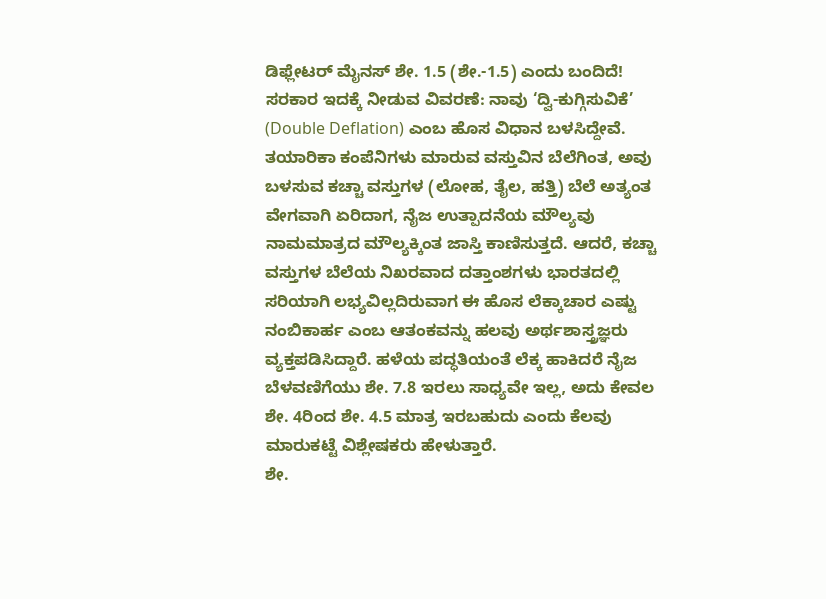ಡಿಫ್ಲೇಟರ್ ಮೈನಸ್ ಶೇ. 1.5 (ಶೇ.-1.5) ಎಂದು ಬಂದಿದೆ!
ಸರಕಾರ ಇದಕ್ಕೆ ನೀಡುವ ವಿವರಣೆ: ನಾವು ‘ದ್ವಿ-ಕುಗ್ಗಿಸುವಿಕೆ’ (Double Deflation) ಎಂಬ ಹೊಸ ವಿಧಾನ ಬಳಸಿದ್ದೇವೆ. ತಯಾರಿಕಾ ಕಂಪೆನಿಗಳು ಮಾರುವ ವಸ್ತುವಿನ ಬೆಲೆಗಿಂತ, ಅವು ಬಳಸುವ ಕಚ್ಚಾ ವಸ್ತುಗಳ (ಲೋಹ, ತೈಲ, ಹತ್ತಿ) ಬೆಲೆ ಅತ್ಯಂತ ವೇಗವಾಗಿ ಏರಿದಾಗ, ನೈಜ ಉತ್ಪಾದನೆಯ ಮೌಲ್ಯವು ನಾಮಮಾತ್ರದ ಮೌಲ್ಯಕ್ಕಿಂತ ಜಾಸ್ತಿ ಕಾಣಿಸುತ್ತದೆ. ಆದರೆ, ಕಚ್ಚಾ ವಸ್ತುಗಳ ಬೆಲೆಯ ನಿಖರವಾದ ದತ್ತಾಂಶಗಳು ಭಾರತದಲ್ಲಿ ಸರಿಯಾಗಿ ಲಭ್ಯವಿಲ್ಲದಿರುವಾಗ ಈ ಹೊಸ ಲೆಕ್ಕಾಚಾರ ಎಷ್ಟು ನಂಬಿಕಾರ್ಹ ಎಂಬ ಆತಂಕವನ್ನು ಹಲವು ಅರ್ಥಶಾಸ್ತ್ರಜ್ಞರು ವ್ಯಕ್ತಪಡಿಸಿದ್ದಾರೆ. ಹಳೆಯ ಪದ್ಧತಿಯಂತೆ ಲೆಕ್ಕ ಹಾಕಿದರೆ ನೈಜ ಬೆಳವಣಿಗೆಯು ಶೇ. 7.8 ಇರಲು ಸಾಧ್ಯವೇ ಇಲ್ಲ, ಅದು ಕೇವಲ ಶೇ. 4ರಿಂದ ಶೇ. 4.5 ಮಾತ್ರ ಇರಬಹುದು ಎಂದು ಕೆಲವು ಮಾರುಕಟ್ಟೆ ವಿಶ್ಲೇಷಕರು ಹೇಳುತ್ತಾರೆ.
ಶೇ.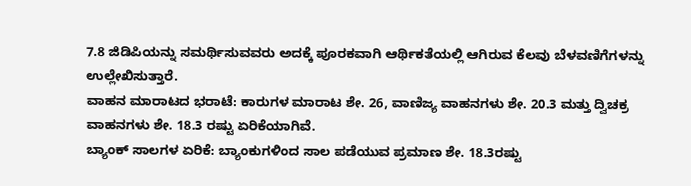7.8 ಜಿಡಿಪಿಯನ್ನು ಸಮರ್ಥಿಸುವವರು ಅದಕ್ಕೆ ಪೂರಕವಾಗಿ ಆರ್ಥಿಕತೆಯಲ್ಲಿ ಆಗಿರುವ ಕೆಲವು ಬೆಳವಣಿಗೆಗಳನ್ನು ಉಲ್ಲೇಖಿಸುತ್ತಾರೆ.
ವಾಹನ ಮಾರಾಟದ ಭರಾಟೆ: ಕಾರುಗಳ ಮಾರಾಟ ಶೇ. 26, ವಾಣಿಜ್ಯ ವಾಹನಗಳು ಶೇ. 20.3 ಮತ್ತು ದ್ವಿಚಕ್ರ ವಾಹನಗಳು ಶೇ. 18.3 ರಷ್ಟು ಏರಿಕೆಯಾಗಿವೆ.
ಬ್ಯಾಂಕ್ ಸಾಲಗಳ ಏರಿಕೆ: ಬ್ಯಾಂಕುಗಳಿಂದ ಸಾಲ ಪಡೆಯುವ ಪ್ರಮಾಣ ಶೇ. 18.3ರಷ್ಟು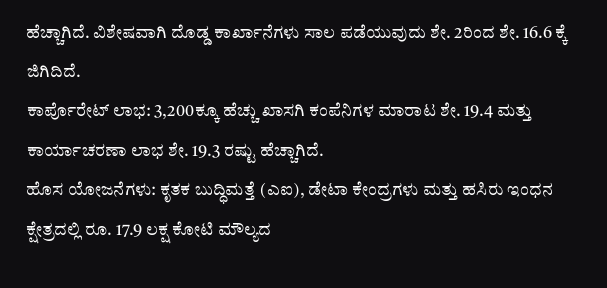ಹೆಚ್ಚಾಗಿದೆ. ವಿಶೇಷವಾಗಿ ದೊಡ್ಡ ಕಾರ್ಖಾನೆಗಳು ಸಾಲ ಪಡೆಯುವುದು ಶೇ. 2ರಿಂದ ಶೇ. 16.6 ಕ್ಕೆ ಜಿಗಿದಿದೆ.
ಕಾರ್ಪೊರೇಟ್ ಲಾಭ: 3,200ಕ್ಕೂ ಹೆಚ್ಚು ಖಾಸಗಿ ಕಂಪೆನಿಗಳ ಮಾರಾಟ ಶೇ. 19.4 ಮತ್ತು ಕಾರ್ಯಾಚರಣಾ ಲಾಭ ಶೇ. 19.3 ರಷ್ಟು ಹೆಚ್ಚಾಗಿದೆ.
ಹೊಸ ಯೋಜನೆಗಳು: ಕೃತಕ ಬುದ್ಧಿಮತ್ತೆ (ಎಐ), ಡೇಟಾ ಕೇಂದ್ರಗಳು ಮತ್ತು ಹಸಿರು ಇಂಧನ ಕ್ಷೇತ್ರದಲ್ಲಿ ರೂ. 17.9 ಲಕ್ಷ ಕೋಟಿ ಮೌಲ್ಯದ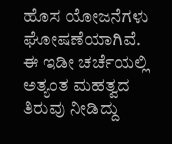ಹೊಸ ಯೋಜನೆಗಳು ಘೋಷಣೆಯಾಗಿವೆ.
ಈ ಇಡೀ ಚರ್ಚೆಯಲ್ಲಿ ಅತ್ಯಂತ ಮಹತ್ವದ ತಿರುವು ನೀಡಿದ್ದು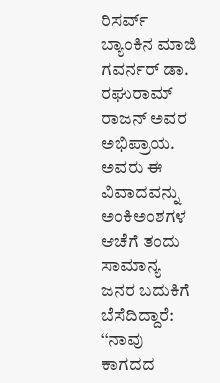ರಿಸರ್ವ್ ಬ್ಯಾಂಕಿನ ಮಾಜಿ ಗವರ್ನರ್ ಡಾ. ರಘುರಾಮ್ ರಾಜನ್ ಅವರ ಅಭಿಪ್ರಾಯ. ಅವರು ಈ ವಿವಾದವನ್ನು ಅಂಕಿಅಂಶಗಳ ಆಚೆಗೆ ತಂದು ಸಾಮಾನ್ಯ ಜನರ ಬದುಕಿಗೆ ಬೆಸೆದಿದ್ದಾರೆ: ‘‘ನಾವು ಕಾಗದದ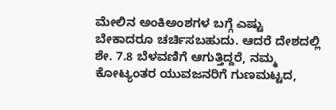ಮೇಲಿನ ಅಂಕಿಅಂಶಗಳ ಬಗ್ಗೆ ಎಷ್ಟು ಬೇಕಾದರೂ ಚರ್ಚಿಸಬಹುದು. ಆದರೆ ದೇಶದಲ್ಲಿ ಶೇ. 7.8 ಬೆಳವಣಿಗೆ ಆಗುತ್ತಿದ್ದರೆ, ನಮ್ಮ ಕೋಟ್ಯಂತರ ಯುವಜನರಿಗೆ ಗುಣಮಟ್ಟದ,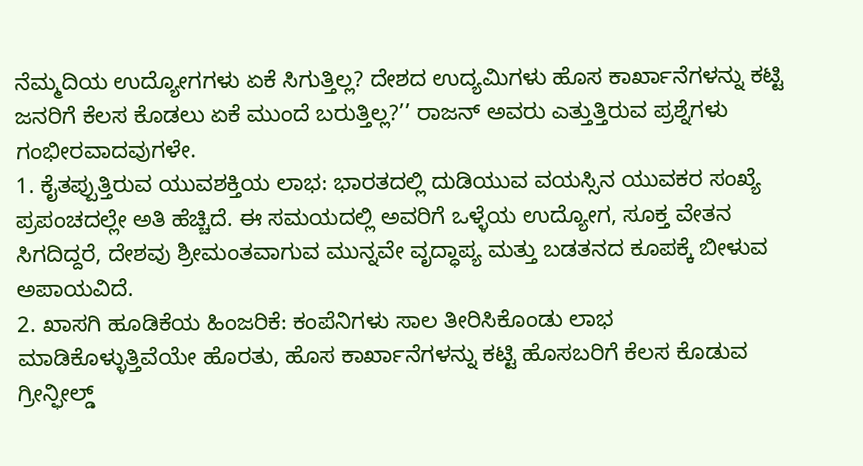ನೆಮ್ಮದಿಯ ಉದ್ಯೋಗಗಳು ಏಕೆ ಸಿಗುತ್ತಿಲ್ಲ? ದೇಶದ ಉದ್ಯಮಿಗಳು ಹೊಸ ಕಾರ್ಖಾನೆಗಳನ್ನು ಕಟ್ಟಿ ಜನರಿಗೆ ಕೆಲಸ ಕೊಡಲು ಏಕೆ ಮುಂದೆ ಬರುತ್ತಿಲ್ಲ?’’ ರಾಜನ್ ಅವರು ಎತ್ತುತ್ತಿರುವ ಪ್ರಶ್ನೆಗಳು ಗಂಭೀರವಾದವುಗಳೇ.
1. ಕೈತಪ್ಪುತ್ತಿರುವ ಯುವಶಕ್ತಿಯ ಲಾಭ: ಭಾರತದಲ್ಲಿ ದುಡಿಯುವ ವಯಸ್ಸಿನ ಯುವಕರ ಸಂಖ್ಯೆ ಪ್ರಪಂಚದಲ್ಲೇ ಅತಿ ಹೆಚ್ಚಿದೆ. ಈ ಸಮಯದಲ್ಲಿ ಅವರಿಗೆ ಒಳ್ಳೆಯ ಉದ್ಯೋಗ, ಸೂಕ್ತ ವೇತನ ಸಿಗದಿದ್ದರೆ, ದೇಶವು ಶ್ರೀಮಂತವಾಗುವ ಮುನ್ನವೇ ವೃದ್ಧಾಪ್ಯ ಮತ್ತು ಬಡತನದ ಕೂಪಕ್ಕೆ ಬೀಳುವ ಅಪಾಯವಿದೆ.
2. ಖಾಸಗಿ ಹೂಡಿಕೆಯ ಹಿಂಜರಿಕೆ: ಕಂಪೆನಿಗಳು ಸಾಲ ತೀರಿಸಿಕೊಂಡು ಲಾಭ ಮಾಡಿಕೊಳ್ಳುತ್ತಿವೆಯೇ ಹೊರತು, ಹೊಸ ಕಾರ್ಖಾನೆಗಳನ್ನು ಕಟ್ಟಿ ಹೊಸಬರಿಗೆ ಕೆಲಸ ಕೊಡುವ ಗ್ರೀನ್ಫೀಲ್ಡ್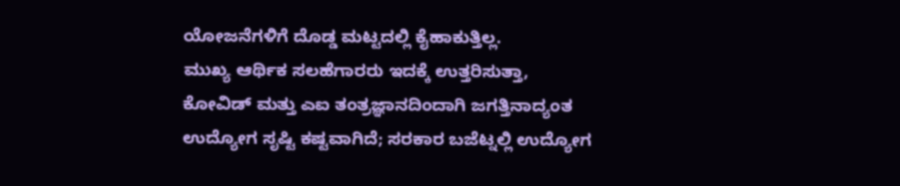ಯೋಜನೆಗಳಿಗೆ ದೊಡ್ಡ ಮಟ್ಟದಲ್ಲಿ ಕೈಹಾಕುತ್ತಿಲ್ಲ.
ಮುಖ್ಯ ಆರ್ಥಿಕ ಸಲಹೆಗಾರರು ಇದಕ್ಕೆ ಉತ್ತರಿಸುತ್ತಾ, ಕೋವಿಡ್ ಮತ್ತು ಎಐ ತಂತ್ರಜ್ಞಾನದಿಂದಾಗಿ ಜಗತ್ತಿನಾದ್ಯಂತ ಉದ್ಯೋಗ ಸೃಷ್ಟಿ ಕಷ್ಟವಾಗಿದೆ; ಸರಕಾರ ಬಜೆಟ್ನಲ್ಲಿ ಉದ್ಯೋಗ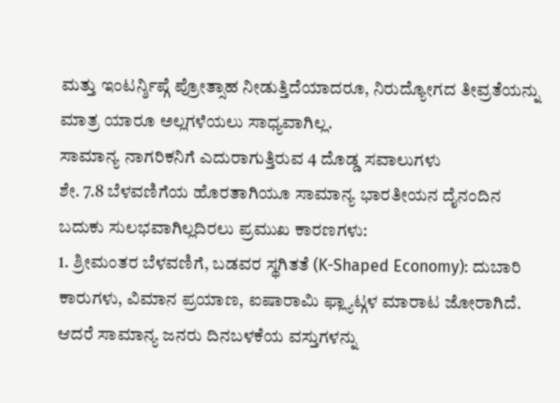ಮತ್ತು ಇಂಟರ್ನ್ಶಿಪ್ಗೆ ಪ್ರೋತ್ಸಾಹ ನೀಡುತ್ತಿದೆಯಾದರೂ, ನಿರುದ್ಯೋಗದ ತೀವ್ರತೆಯನ್ನು ಮಾತ್ರ ಯಾರೂ ಅಲ್ಲಗಳೆಯಲು ಸಾಧ್ಯವಾಗಿಲ್ಲ.
ಸಾಮಾನ್ಯ ನಾಗರಿಕನಿಗೆ ಎದುರಾಗುತ್ತಿರುವ 4 ದೊಡ್ಡ ಸವಾಲುಗಳು
ಶೇ. 7.8 ಬೆಳವಣಿಗೆಯ ಹೊರತಾಗಿಯೂ ಸಾಮಾನ್ಯ ಭಾರತೀಯನ ದೈನಂದಿನ ಬದುಕು ಸುಲಭವಾಗಿಲ್ಲದಿರಲು ಪ್ರಮುಖ ಕಾರಣಗಳು:
1. ಶ್ರೀಮಂತರ ಬೆಳವಣಿಗೆ, ಬಡವರ ಸ್ಥಗಿತತೆ (K-Shaped Economy): ದುಬಾರಿ ಕಾರುಗಳು, ವಿಮಾನ ಪ್ರಯಾಣ, ಐಷಾರಾಮಿ ಫ್ಲ್ಯಾಟ್ಗಳ ಮಾರಾಟ ಜೋರಾಗಿದೆ. ಆದರೆ ಸಾಮಾನ್ಯ ಜನರು ದಿನಬಳಕೆಯ ವಸ್ತುಗಳನ್ನು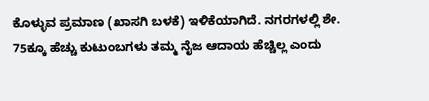ಕೊಳ್ಳುವ ಪ್ರಮಾಣ (ಖಾಸಗಿ ಬಳಕೆ) ಇಳಿಕೆಯಾಗಿದೆ. ನಗರಗಳಲ್ಲಿ ಶೇ. 75ಕ್ಕೂ ಹೆಚ್ಚು ಕುಟುಂಬಗಳು ತಮ್ಮ ನೈಜ ಆದಾಯ ಹೆಚ್ಚಿಲ್ಲ ಎಂದು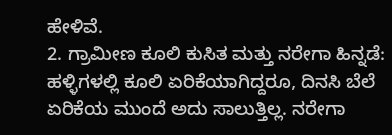ಹೇಳಿವೆ.
2. ಗ್ರಾಮೀಣ ಕೂಲಿ ಕುಸಿತ ಮತ್ತು ನರೇಗಾ ಹಿನ್ನಡೆ: ಹಳ್ಳಿಗಳಲ್ಲಿ ಕೂಲಿ ಏರಿಕೆಯಾಗಿದ್ದರೂ, ದಿನಸಿ ಬೆಲೆ ಏರಿಕೆಯ ಮುಂದೆ ಅದು ಸಾಲುತ್ತಿಲ್ಲ. ನರೇಗಾ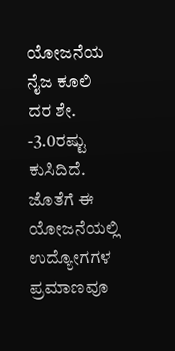ಯೋಜನೆಯ ನೈಜ ಕೂಲಿ ದರ ಶೇ. -3.0ರಷ್ಟು ಕುಸಿದಿದೆ. ಜೊತೆಗೆ ಈ ಯೋಜನೆಯಲ್ಲಿ ಉದ್ಯೋಗಗಳ ಪ್ರಮಾಣವೂ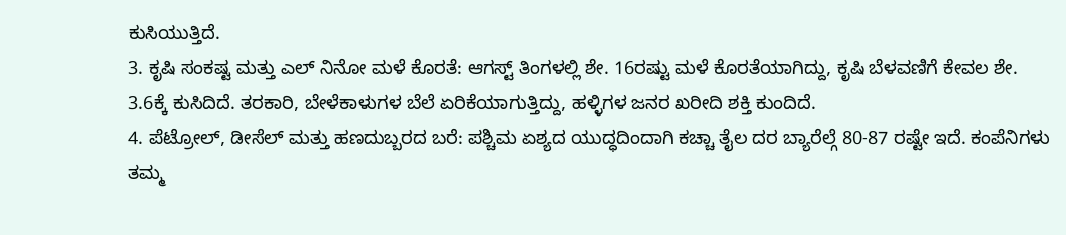ಕುಸಿಯುತ್ತಿದೆ.
3. ಕೃಷಿ ಸಂಕಷ್ಟ ಮತ್ತು ಎಲ್ ನಿನೋ ಮಳೆ ಕೊರತೆ: ಆಗಸ್ಟ್ ತಿಂಗಳಲ್ಲಿ ಶೇ. 16ರಷ್ಟು ಮಳೆ ಕೊರತೆಯಾಗಿದ್ದು, ಕೃಷಿ ಬೆಳವಣಿಗೆ ಕೇವಲ ಶೇ. 3.6ಕ್ಕೆ ಕುಸಿದಿದೆ. ತರಕಾರಿ, ಬೇಳೆಕಾಳುಗಳ ಬೆಲೆ ಏರಿಕೆಯಾಗುತ್ತಿದ್ದು, ಹಳ್ಳಿಗಳ ಜನರ ಖರೀದಿ ಶಕ್ತಿ ಕುಂದಿದೆ.
4. ಪೆಟ್ರೋಲ್, ಡೀಸೆಲ್ ಮತ್ತು ಹಣದುಬ್ಬರದ ಬರೆ: ಪಶ್ಚಿಮ ಏಶ್ಯದ ಯುದ್ಧದಿಂದಾಗಿ ಕಚ್ಚಾ ತೈಲ ದರ ಬ್ಯಾರೆಲ್ಗೆ 80-87 ರಷ್ಟೇ ಇದೆ. ಕಂಪೆನಿಗಳು ತಮ್ಮ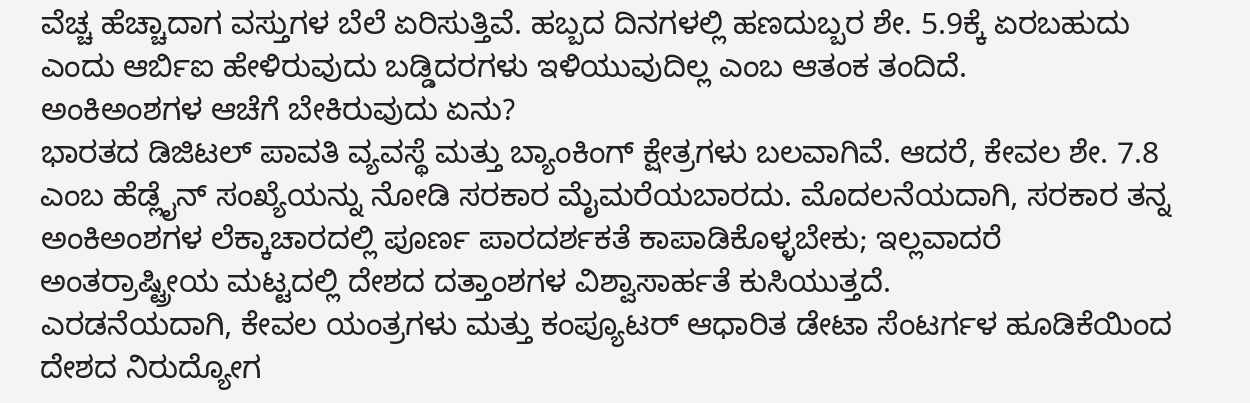ವೆಚ್ಚ ಹೆಚ್ಚಾದಾಗ ವಸ್ತುಗಳ ಬೆಲೆ ಏರಿಸುತ್ತಿವೆ. ಹಬ್ಬದ ದಿನಗಳಲ್ಲಿ ಹಣದುಬ್ಬರ ಶೇ. 5.9ಕ್ಕೆ ಏರಬಹುದು ಎಂದು ಆರ್ಬಿಐ ಹೇಳಿರುವುದು ಬಡ್ಡಿದರಗಳು ಇಳಿಯುವುದಿಲ್ಲ ಎಂಬ ಆತಂಕ ತಂದಿದೆ.
ಅಂಕಿಅಂಶಗಳ ಆಚೆಗೆ ಬೇಕಿರುವುದು ಏನು?
ಭಾರತದ ಡಿಜಿಟಲ್ ಪಾವತಿ ವ್ಯವಸ್ಥೆ ಮತ್ತು ಬ್ಯಾಂಕಿಂಗ್ ಕ್ಷೇತ್ರಗಳು ಬಲವಾಗಿವೆ. ಆದರೆ, ಕೇವಲ ಶೇ. 7.8 ಎಂಬ ಹೆಡ್ಲೈನ್ ಸಂಖ್ಯೆಯನ್ನು ನೋಡಿ ಸರಕಾರ ಮೈಮರೆಯಬಾರದು. ಮೊದಲನೆಯದಾಗಿ, ಸರಕಾರ ತನ್ನ ಅಂಕಿಅಂಶಗಳ ಲೆಕ್ಕಾಚಾರದಲ್ಲಿ ಪೂರ್ಣ ಪಾರದರ್ಶಕತೆ ಕಾಪಾಡಿಕೊಳ್ಳಬೇಕು; ಇಲ್ಲವಾದರೆ ಅಂತರ್ರಾಷ್ಟ್ರೀಯ ಮಟ್ಟದಲ್ಲಿ ದೇಶದ ದತ್ತಾಂಶಗಳ ವಿಶ್ವಾಸಾರ್ಹತೆ ಕುಸಿಯುತ್ತದೆ.
ಎರಡನೆಯದಾಗಿ, ಕೇವಲ ಯಂತ್ರಗಳು ಮತ್ತು ಕಂಪ್ಯೂಟರ್ ಆಧಾರಿತ ಡೇಟಾ ಸೆಂಟರ್ಗಳ ಹೂಡಿಕೆಯಿಂದ ದೇಶದ ನಿರುದ್ಯೋಗ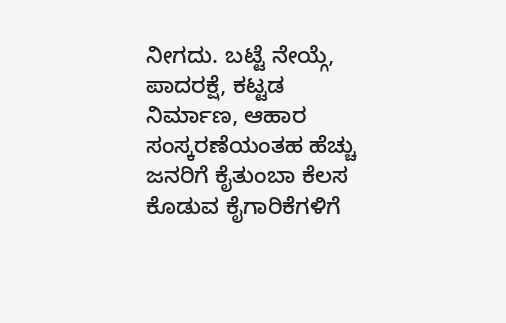ನೀಗದು. ಬಟ್ಟೆ ನೇಯ್ಗೆ, ಪಾದರಕ್ಷೆ, ಕಟ್ಟಡ ನಿರ್ಮಾಣ, ಆಹಾರ ಸಂಸ್ಕರಣೆಯಂತಹ ಹೆಚ್ಚು ಜನರಿಗೆ ಕೈತುಂಬಾ ಕೆಲಸ ಕೊಡುವ ಕೈಗಾರಿಕೆಗಳಿಗೆ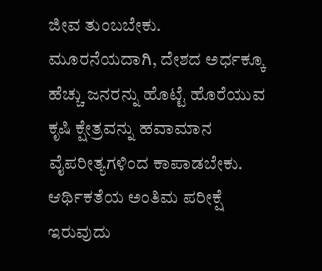ಜೀವ ತುಂಬಬೇಕು.
ಮೂರನೆಯದಾಗಿ, ದೇಶದ ಅರ್ಧಕ್ಕೂ ಹೆಚ್ಚು ಜನರನ್ನು ಹೊಟ್ಟೆ ಹೊರೆಯುವ ಕೃಷಿ ಕ್ಷೇತ್ರವನ್ನು ಹವಾಮಾನ ವೈಪರೀತ್ಯಗಳಿಂದ ಕಾಪಾಡಬೇಕು.
ಆರ್ಥಿಕತೆಯ ಅಂತಿಮ ಪರೀಕ್ಷೆ ಇರುವುದು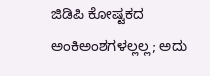ಜಿಡಿಪಿ ಕೋಷ್ಟಕದ ಅಂಕಿಅಂಶಗಳಲ್ಲಲ್ಲ; ಅದು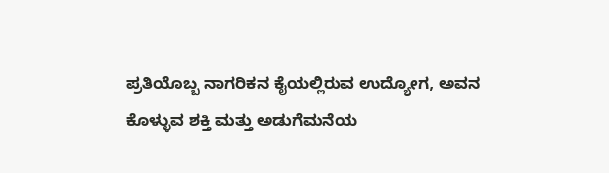ಪ್ರತಿಯೊಬ್ಬ ನಾಗರಿಕನ ಕೈಯಲ್ಲಿರುವ ಉದ್ಯೋಗ, ಅವನ ಕೊಳ್ಳುವ ಶಕ್ತಿ ಮತ್ತು ಅಡುಗೆಮನೆಯ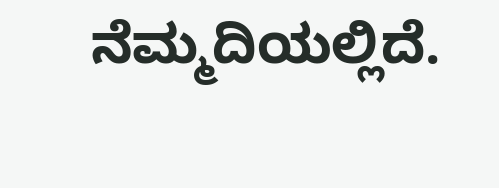ನೆಮ್ಮದಿಯಲ್ಲಿದೆ.